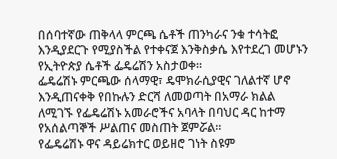በሰባተኛው ጠቅላላ ምርጫ ሴቶች ጠንካራና ንቁ ተሳትፎ እንዲያደርጉ የሚያስችል የተቀናጀ እንቅስቃሴ እየተደረገ መሆኑን የኢትዮጵያ ሴቶች ፌዴሬሽን አስታወቀ።
ፌዴሬሽኑ ምርጫው ሰላማዊ፣ ዴሞክራሲያዊና ገለልተኛ ሆኖ እንዲጠናቀቅ የበኩሉን ድርሻ ለመወጣት በአማራ ክልል ለሚገኙ የፌዴሬሽኑ አመራሮችና አባላት በባህር ዳር ከተማ የአሰልጣኞች ሥልጠና መስጠት ጀምሯል።
የፌዴሬሽኑ ዋና ዳይሬክተር ወይዘሮ ገነት ስዩም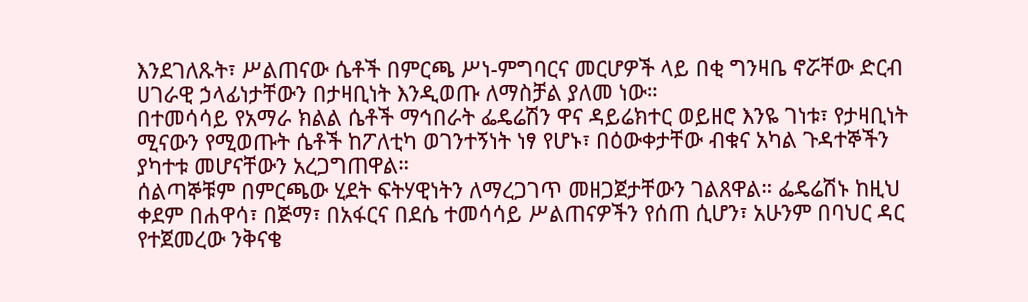እንደገለጹት፣ ሥልጠናው ሴቶች በምርጫ ሥነ-ምግባርና መርሆዎች ላይ በቂ ግንዛቤ ኖሯቸው ድርብ ሀገራዊ ኃላፊነታቸውን በታዛቢነት እንዲወጡ ለማስቻል ያለመ ነው።
በተመሳሳይ የአማራ ክልል ሴቶች ማኅበራት ፌዴሬሽን ዋና ዳይሬክተር ወይዘሮ እንዬ ገነቱ፣ የታዛቢነት ሚናውን የሚወጡት ሴቶች ከፖለቲካ ወገንተኝነት ነፃ የሆኑ፣ በዕውቀታቸው ብቁና አካል ጉዳተኞችን ያካተቱ መሆናቸውን አረጋግጠዋል።
ሰልጣኞቹም በምርጫው ሂደት ፍትሃዊነትን ለማረጋገጥ መዘጋጀታቸውን ገልጸዋል። ፌዴሬሽኑ ከዚህ ቀደም በሐዋሳ፣ በጅማ፣ በአፋርና በደሴ ተመሳሳይ ሥልጠናዎችን የሰጠ ሲሆን፣ አሁንም በባህር ዳር የተጀመረው ንቅናቄ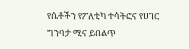የሴቶችን የፖለቲካ ተሳትፎና የሀገር ግንባታ ሚና ይበልጥ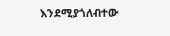እንደሚያጎለብተው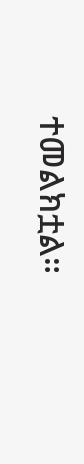ተመልክቷል።